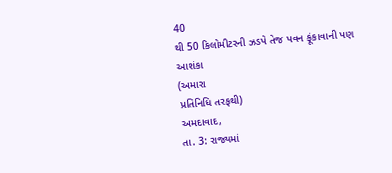40
થી 50 કિલોમીટરની ઝડપે તેજ પવન ફૂંકાવાની પણ આશંકા
(અમારા
પ્રતિનિધિ તરફથી)
અમદાવાદ,
તા. 3: રાજ્યમાં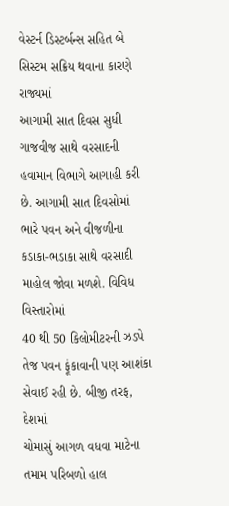વેસ્ટર્ન ડિસ્ટર્બન્સ સહિત બે સિસ્ટમ સક્રિય થવાના કારણે રાજ્યમાં
આગામી સાત દિવસ સુધી ગાજવીજ સાથે વરસાદની હવામાન વિભાગે આગાહી કરી છે. આગામી સાત દિવસોમાં
ભારે પવન અને વીજળીના કડાકા-ભડાકા સાથે વરસાદી માહોલ જોવા મળશે. વિવિધ વિસ્તારોમાં
40 થી 50 કિલોમીટરની ઝડપે તેજ પવન ફૂંકાવાની પણ આશંકા સેવાઈ રહી છે. બીજી તરફ, દેશમાં
ચોમાસું આગળ વધવા માટેના તમામ પરિબળો હાલ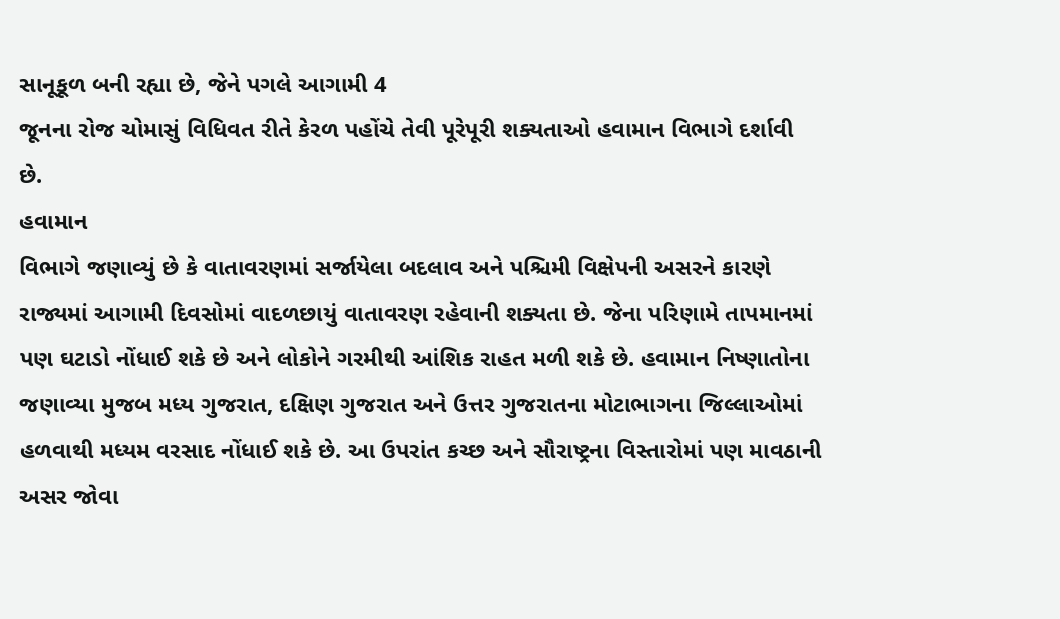સાનૂકૂળ બની રહ્યા છે, જેને પગલે આગામી 4
જૂનના રોજ ચોમાસું વિધિવત રીતે કેરળ પહોંચે તેવી પૂરેપૂરી શક્યતાઓ હવામાન વિભાગે દર્શાવી
છે.
હવામાન
વિભાગે જણાવ્યું છે કે વાતાવરણમાં સર્જાયેલા બદલાવ અને પશ્ચિમી વિક્ષેપની અસરને કારણે
રાજ્યમાં આગામી દિવસોમાં વાદળછાયું વાતાવરણ રહેવાની શક્યતા છે. જેના પરિણામે તાપમાનમાં
પણ ઘટાડો નોંધાઈ શકે છે અને લોકોને ગરમીથી આંશિક રાહત મળી શકે છે. હવામાન નિષ્ણાતોના
જણાવ્યા મુજબ મધ્ય ગુજરાત, દક્ષિણ ગુજરાત અને ઉત્તર ગુજરાતના મોટાભાગના જિલ્લાઓમાં
હળવાથી મધ્યમ વરસાદ નોંધાઈ શકે છે. આ ઉપરાંત કચ્છ અને સૌરાષ્ટ્રના વિસ્તારોમાં પણ માવઠાની
અસર જોવા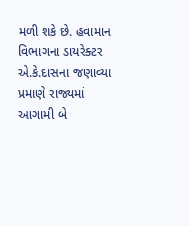મળી શકે છે. હવામાન વિભાગના ડાયરેક્ટર
એ.કે.દાસના જણાવ્યા પ્રમાણે રાજ્યમાં આગામી બે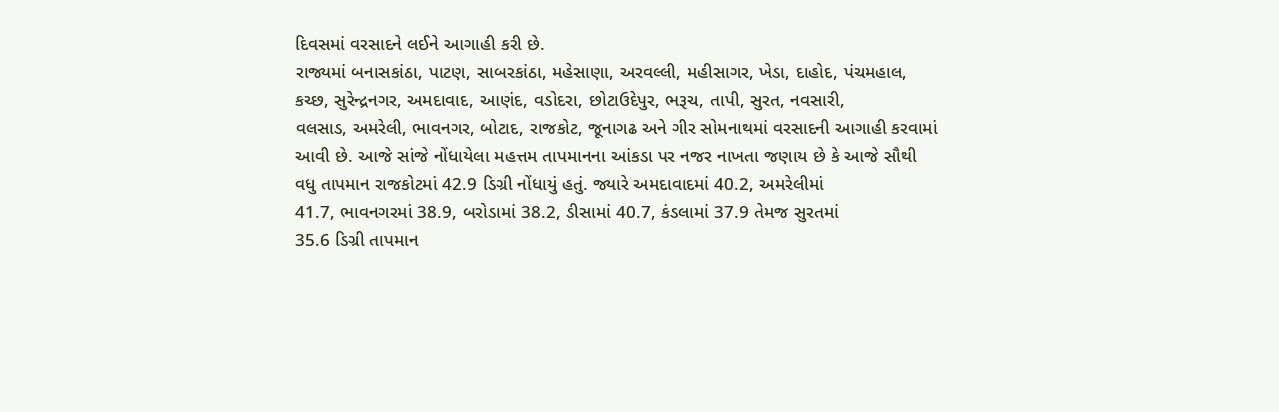દિવસમાં વરસાદને લઈને આગાહી કરી છે.
રાજ્યમાં બનાસકાંઠા, પાટણ, સાબરકાંઠા, મહેસાણા, અરવલ્લી, મહીસાગર, ખેડા, દાહોદ, પંચમહાલ,
કચ્છ, સુરેન્દ્રનગર, અમદાવાદ, આણંદ, વડોદરા, છોટાઉદેપુર, ભરૂચ, તાપી, સુરત, નવસારી,
વલસાડ, અમરેલી, ભાવનગર, બોટાદ, રાજકોટ, જૂનાગઢ અને ગીર સોમનાથમાં વરસાદની આગાહી કરવામાં
આવી છે. આજે સાંજે નોંધાયેલા મહત્તમ તાપમાનના આંકડા પર નજર નાખતા જણાય છે કે આજે સૌથી
વધુ તાપમાન રાજકોટમાં 42.9 ડિગ્રી નોંધાયું હતું. જ્યારે અમદાવાદમાં 40.2, અમરેલીમાં
41.7, ભાવનગરમાં 38.9, બરોડામાં 38.2, ડીસામાં 40.7, કંડલામાં 37.9 તેમજ સુરતમાં
35.6 ડિગ્રી તાપમાન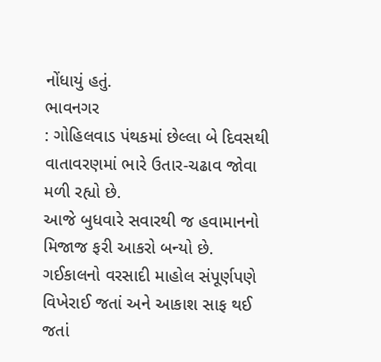નોંધાયું હતું.
ભાવનગર
: ગોહિલવાડ પંથકમાં છેલ્લા બે દિવસથી વાતાવરણમાં ભારે ઉતાર-ચઢાવ જોવા મળી રહ્યો છે.
આજે બુધવારે સવારથી જ હવામાનનો મિજાજ ફરી આકરો બન્યો છે. ગઈકાલનો વરસાદી માહોલ સંપૂર્ણપણે
વિખેરાઈ જતાં અને આકાશ સાફ થઈ જતાં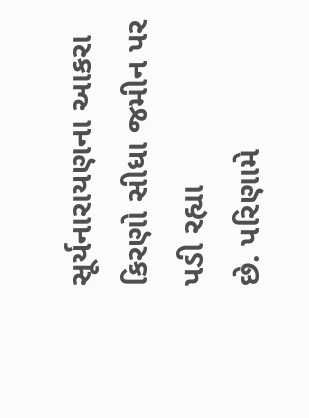સૂર્યનારાયણના આકરા કિરણો સીધા જમીન પર પડી રહ્યા
છે. પરિણામે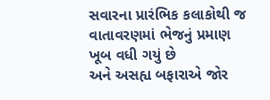સવારના પ્રારંભિક કલાકોથી જ વાતાવરણમાં ભેજનું પ્રમાણ ખૂબ વધી ગયું છે
અને અસહ્ય બફારાએ જોર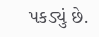પકડ્યું છે.